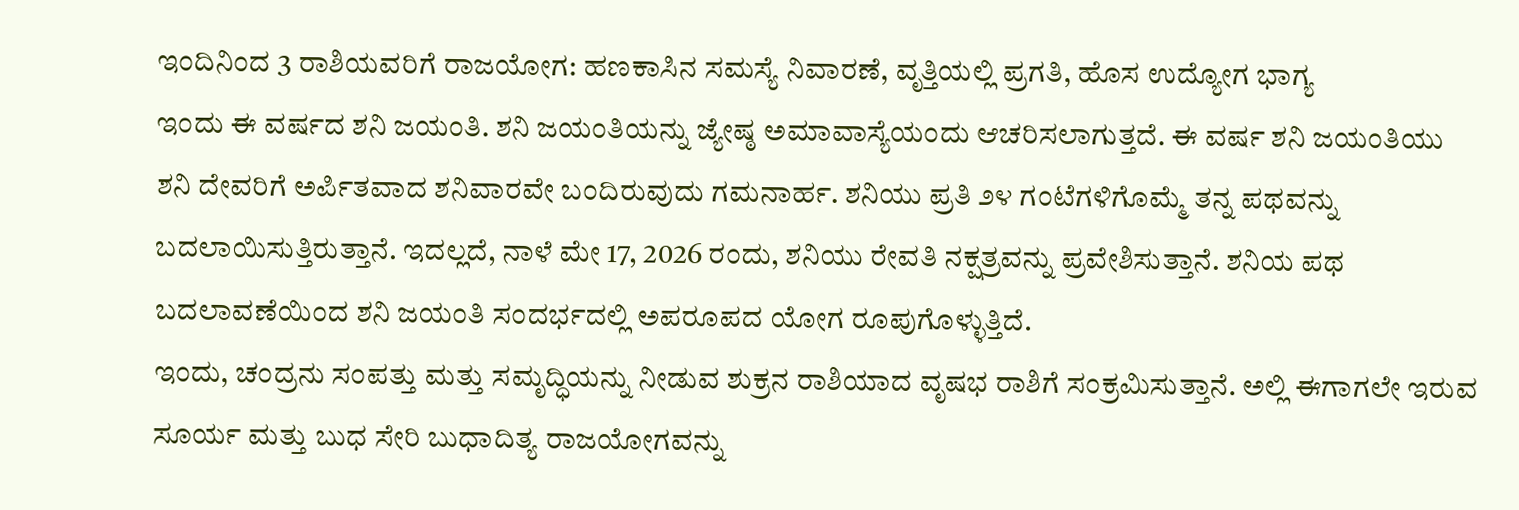ಇಂದಿನಿಂದ 3 ರಾಶಿಯವರಿಗೆ ರಾಜಯೋಗ: ಹಣಕಾಸಿನ ಸಮಸ್ಯೆ ನಿವಾರಣೆ, ವೃತ್ತಿಯಲ್ಲಿ ಪ್ರಗತಿ, ಹೊಸ ಉದ್ಯೋಗ ಭಾಗ್ಯ
ಇಂದು ಈ ವರ್ಷದ ಶನಿ ಜಯಂತಿ. ಶನಿ ಜಯಂತಿಯನ್ನು ಜ್ಯೇಷ್ಠ ಅಮಾವಾಸ್ಯೆಯಂದು ಆಚರಿಸಲಾಗುತ್ತದೆ. ಈ ವರ್ಷ ಶನಿ ಜಯಂತಿಯು ಶನಿ ದೇವರಿಗೆ ಅರ್ಪಿತವಾದ ಶನಿವಾರವೇ ಬಂದಿರುವುದು ಗಮನಾರ್ಹ. ಶನಿಯು ಪ್ರತಿ ೨೪ ಗಂಟೆಗಳಿಗೊಮ್ಮೆ ತನ್ನ ಪಥವನ್ನು ಬದಲಾಯಿಸುತ್ತಿರುತ್ತಾನೆ. ಇದಲ್ಲದೆ, ನಾಳೆ ಮೇ 17, 2026 ರಂದು, ಶನಿಯು ರೇವತಿ ನಕ್ಷತ್ರವನ್ನು ಪ್ರವೇಶಿಸುತ್ತಾನೆ. ಶನಿಯ ಪಥ ಬದಲಾವಣೆಯಿಂದ ಶನಿ ಜಯಂತಿ ಸಂದರ್ಭದಲ್ಲಿ ಅಪರೂಪದ ಯೋಗ ರೂಪುಗೊಳ್ಳುತ್ತಿದೆ.
ಇಂದು, ಚಂದ್ರನು ಸಂಪತ್ತು ಮತ್ತು ಸಮೃದ್ಧಿಯನ್ನು ನೀಡುವ ಶುಕ್ರನ ರಾಶಿಯಾದ ವೃಷಭ ರಾಶಿಗೆ ಸಂಕ್ರಮಿಸುತ್ತಾನೆ. ಅಲ್ಲಿ ಈಗಾಗಲೇ ಇರುವ ಸೂರ್ಯ ಮತ್ತು ಬುಧ ಸೇರಿ ಬುಧಾದಿತ್ಯ ರಾಜಯೋಗವನ್ನು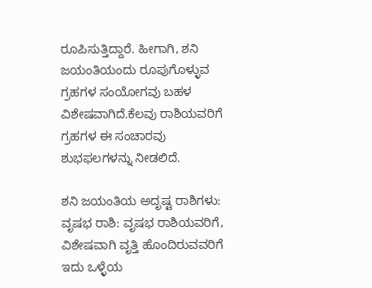ರೂಪಿಸುತ್ತಿದ್ದಾರೆ. ಹೀಗಾಗಿ, ಶನಿ ಜಯಂತಿಯಂದು ರೂಪುಗೊಳ್ಳುವ ಗ್ರಹಗಳ ಸಂಯೋಗವು ಬಹಳ ವಿಶೇಷವಾಗಿದೆ.ಕೆಲವು ರಾಶಿಯವರಿಗೆ ಗ್ರಹಗಳ ಈ ಸಂಚಾರವು ಶುಭಫಲಗಳನ್ನು ನೀಡಲಿದೆ.

ಶನಿ ಜಯಂತಿಯ ಅದೃಷ್ಟ ರಾಶಿಗಳು:
ವೃಷಭ ರಾಶಿ: ವೃಷಭ ರಾಶಿಯವರಿಗೆ, ವಿಶೇಷವಾಗಿ ವೃತ್ತಿ ಹೊಂದಿರುವವರಿಗೆ ಇದು ಒಳ್ಳೆಯ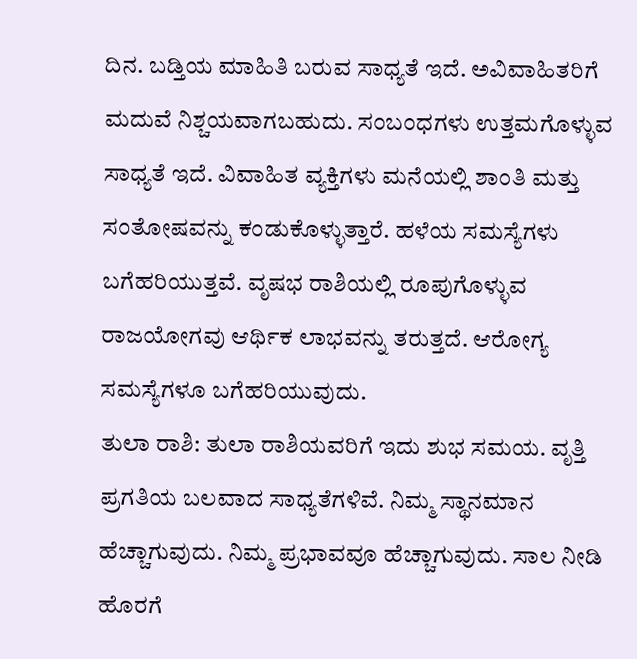ದಿನ. ಬಡ್ತಿಯ ಮಾಹಿತಿ ಬರುವ ಸಾಧ್ಯತೆ ಇದೆ. ಅವಿವಾಹಿತರಿಗೆ ಮದುವೆ ನಿಶ್ಚಯವಾಗಬಹುದು. ಸಂಬಂಧಗಳು ಉತ್ತಮಗೊಳ್ಳುವ ಸಾಧ್ಯತೆ ಇದೆ. ವಿವಾಹಿತ ವ್ಯಕ್ತಿಗಳು ಮನೆಯಲ್ಲಿ ಶಾಂತಿ ಮತ್ತು ಸಂತೋಷವನ್ನು ಕಂಡುಕೊಳ್ಳುತ್ತಾರೆ. ಹಳೆಯ ಸಮಸ್ಯೆಗಳು ಬಗೆಹರಿಯುತ್ತವೆ. ವೃಷಭ ರಾಶಿಯಲ್ಲಿ ರೂಪುಗೊಳ್ಳುವ ರಾಜಯೋಗವು ಆರ್ಥಿಕ ಲಾಭವನ್ನು ತರುತ್ತದೆ. ಆರೋಗ್ಯ ಸಮಸ್ಯೆಗಳೂ ಬಗೆಹರಿಯುವುದು.
ತುಲಾ ರಾಶಿ: ತುಲಾ ರಾಶಿಯವರಿಗೆ ಇದು ಶುಭ ಸಮಯ. ವೃತ್ತಿ ಪ್ರಗತಿಯ ಬಲವಾದ ಸಾಧ್ಯತೆಗಳಿವೆ. ನಿಮ್ಮ ಸ್ಥಾನಮಾನ ಹೆಚ್ಚಾಗುವುದು. ನಿಮ್ಮ ಪ್ರಭಾವವೂ ಹೆಚ್ಚಾಗುವುದು. ಸಾಲ ನೀಡಿ ಹೊರಗೆ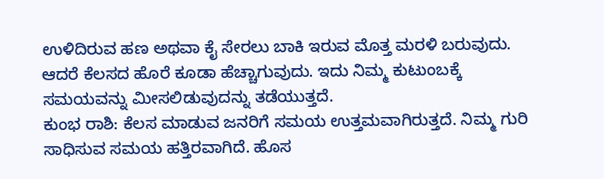ಉಳಿದಿರುವ ಹಣ ಅಥವಾ ಕೈ ಸೇರಲು ಬಾಕಿ ಇರುವ ಮೊತ್ತ ಮರಳಿ ಬರುವುದು. ಆದರೆ ಕೆಲಸದ ಹೊರೆ ಕೂಡಾ ಹೆಚ್ಚಾಗುವುದು. ಇದು ನಿಮ್ಮ ಕುಟುಂಬಕ್ಕೆ ಸಮಯವನ್ನು ಮೀಸಲಿಡುವುದನ್ನು ತಡೆಯುತ್ತದೆ.
ಕುಂಭ ರಾಶಿ: ಕೆಲಸ ಮಾಡುವ ಜನರಿಗೆ ಸಮಯ ಉತ್ತಮವಾಗಿರುತ್ತದೆ. ನಿಮ್ಮ ಗುರಿ ಸಾಧಿಸುವ ಸಮಯ ಹತ್ತಿರವಾಗಿದೆ. ಹೊಸ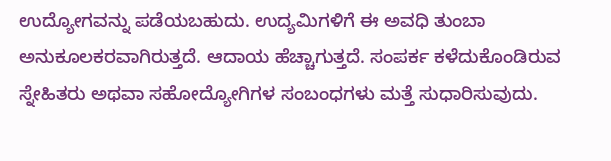ಉದ್ಯೋಗವನ್ನು ಪಡೆಯಬಹುದು. ಉದ್ಯಮಿಗಳಿಗೆ ಈ ಅವಧಿ ತುಂಬಾ ಅನುಕೂಲಕರವಾಗಿರುತ್ತದೆ. ಆದಾಯ ಹೆಚ್ಚಾಗುತ್ತದೆ. ಸಂಪರ್ಕ ಕಳೆದುಕೊಂಡಿರುವ ಸ್ನೇಹಿತರು ಅಥವಾ ಸಹೋದ್ಯೋಗಿಗಳ ಸಂಬಂಧಗಳು ಮತ್ತೆ ಸುಧಾರಿಸುವುದು.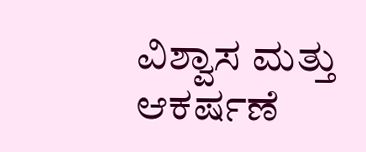ವಿಶ್ವಾಸ ಮತ್ತು ಆಕರ್ಷಣೆ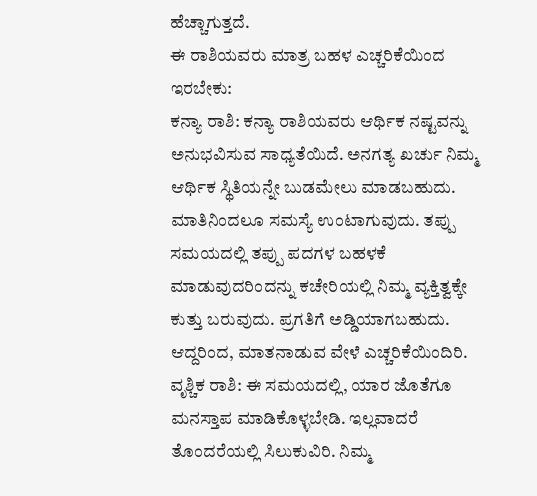ಹೆಚ್ಚಾಗುತ್ತದೆ.
ಈ ರಾಶಿಯವರು ಮಾತ್ರ ಬಹಳ ಎಚ್ಚರಿಕೆಯಿಂದ ಇರಬೇಕು:
ಕನ್ಯಾ ರಾಶಿ: ಕನ್ಯಾ ರಾಶಿಯವರು ಆರ್ಥಿಕ ನಷ್ಟವನ್ನು ಅನುಭವಿಸುವ ಸಾಧ್ಯತೆಯಿದೆ. ಅನಗತ್ಯ ಖರ್ಚು ನಿಮ್ಮ ಆರ್ಥಿಕ ಸ್ಥಿತಿಯನ್ನೇ ಬುಡಮೇಲು ಮಾಡಬಹುದು. ಮಾತಿನಿಂದಲೂ ಸಮಸ್ಯೆ ಉಂಟಾಗುವುದು. ತಪ್ಪು ಸಮಯದಲ್ಲಿ ತಪ್ಪು ಪದಗಳ ಬಹಳಕೆ ಮಾಡುವುದರಿಂದನ್ನು ಕಚೇರಿಯಲ್ಲಿ ನಿಮ್ಮ ವ್ಯಕ್ತಿತ್ವಕ್ಕೇ ಕುತ್ತು ಬರುವುದು. ಪ್ರಗತಿಗೆ ಅಡ್ಡಿಯಾಗಬಹುದು. ಆದ್ದರಿಂದ, ಮಾತನಾಡುವ ವೇಳೆ ಎಚ್ಚರಿಕೆಯಿಂದಿರಿ.
ವೃಶ್ಚಿಕ ರಾಶಿ: ಈ ಸಮಯದಲ್ಲಿ, ಯಾರ ಜೊತೆಗೂ ಮನಸ್ತಾಪ ಮಾಡಿಕೊಳ್ಳಬೇಡಿ. ಇಲ್ಲವಾದರೆ ತೊಂದರೆಯಲ್ಲಿ ಸಿಲುಕುವಿರಿ. ನಿಮ್ಮ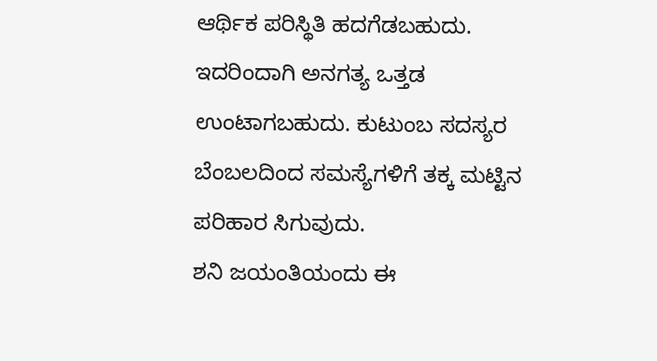ಆರ್ಥಿಕ ಪರಿಸ್ಥಿತಿ ಹದಗೆಡಬಹುದು. ಇದರಿಂದಾಗಿ ಅನಗತ್ಯ ಒತ್ತಡ ಉಂಟಾಗಬಹುದು. ಕುಟುಂಬ ಸದಸ್ಯರ ಬೆಂಬಲದಿಂದ ಸಮಸ್ಯೆಗಳಿಗೆ ತಕ್ಕ ಮಟ್ಟಿನ ಪರಿಹಾರ ಸಿಗುವುದು.
ಶನಿ ಜಯಂತಿಯಂದು ಈ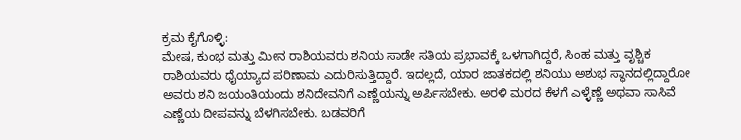ಕ್ರಮ ಕೈಗೊಳ್ಳಿ:
ಮೇಷ, ಕುಂಭ ಮತ್ತು ಮೀನ ರಾಶಿಯವರು ಶನಿಯ ಸಾಡೇ ಸತಿಯ ಪ್ರಭಾವಕ್ಕೆ ಒಳಗಾಗಿದ್ದರೆ, ಸಿಂಹ ಮತ್ತು ವೃಶ್ಚಿಕ ರಾಶಿಯವರು ಧೈಯ್ಯಾದ ಪರಿಣಾಮ ಎದುರಿಸುತ್ತಿದ್ದಾರೆ. ಇದಲ್ಲದೆ, ಯಾರ ಜಾತಕದಲ್ಲಿ ಶನಿಯು ಅಶುಭ ಸ್ಥಾನದಲ್ಲಿದ್ದಾರೋ ಅವರು ಶನಿ ಜಯಂತಿಯಂದು ಶನಿದೇವನಿಗೆ ಎಣ್ಣೆಯನ್ನು ಅರ್ಪಿಸಬೇಕು. ಅರಳಿ ಮರದ ಕೆಳಗೆ ಎಳ್ಳೆಣ್ಣೆ ಅಥವಾ ಸಾಸಿವೆ ಎಣ್ಣೆಯ ದೀಪವನ್ನು ಬೆಳಗಿಸಬೇಕು. ಬಡವರಿಗೆ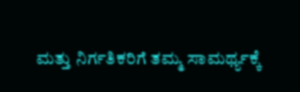ಮತ್ತು ನಿರ್ಗತಿಕರಿಗೆ ತಮ್ಮ ಸಾಮರ್ಥ್ಯಕ್ಕೆ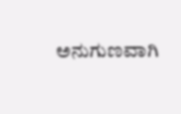ಅನುಗುಣವಾಗಿ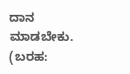ದಾನ ಮಾಡಬೇಕು.
(ಬರಹ: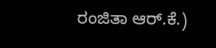ರಂಜಿತಾ ಆರ್.ಕೆ.)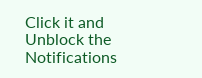Click it and Unblock the Notifications